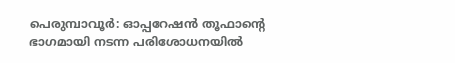പെരുമ്പാവൂർ: ഓപ്പറേഷൻ തൂഫാൻ്റെ ഭാഗമായി നടന്ന പരിശോധനയിൽ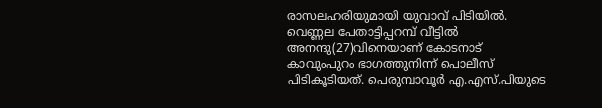രാസലഹരിയുമായി യുവാവ് പിടിയിൽ. വെണ്ണല പേതാട്ടിപ്പറമ്പ് വീട്ടിൽ അനന്ദു(27)വിനെയാണ് കോടനാട് കാവുംപുറം ഭാഗത്തുനിന്ന് പൊലീസ് പിടികൂടിയത്. പെരുമ്പാവൂർ എ.എസ്.പിയുടെ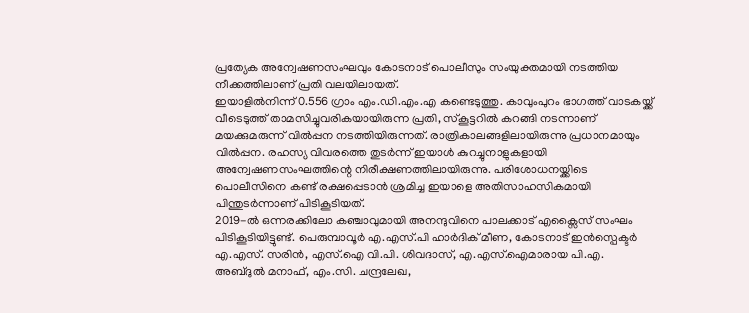പ്രത്യേക അന്വേഷണസംഘവും കോടനാട് പൊലീസും സംയുക്തമായി നടത്തിയ നീക്കത്തിലാണ് പ്രതി വലയിലായത്.
ഇയാളിൽനിന്ന് 0.556 ഗ്രാം എം.ഡി.എം.എ കണ്ടെടുത്തു. കാവുംപുറം ഭാഗത്ത് വാടകയ്ക്ക് വീടെടുത്ത് താമസിച്ചുവരികയായിരുന്ന പ്രതി, സ്കൂട്ടറിൽ കറങ്ങി നടന്നാണ് മയക്കുമരുന്ന് വിൽപ്പന നടത്തിയിരുന്നത്. രാത്രികാലങ്ങളിലായിരുന്നു പ്രധാനമായും വിൽപ്പന. രഹസ്യ വിവരത്തെ തുടർന്ന് ഇയാൾ കുറച്ചുനാളുകളായി അന്വേഷണസംഘത്തിന്റെ നിരീക്ഷണത്തിലായിരുന്നു. പരിശോധനയ്ക്കിടെ പൊലീസിനെ കണ്ട് രക്ഷപ്പെടാൻ ശ്രമിച്ച ഇയാളെ അതിസാഹസികമായി പിന്തുടർന്നാണ് പിടികൂടിയത്.
2019-ൽ ഒന്നരക്കിലോ കഞ്ചാവുമായി അനന്ദുവിനെ പാലക്കാട് എക്സൈസ് സംഘം പിടികൂടിയിട്ടുണ്ട്. പെരുമ്പാവൂർ എ.എസ്.പി ഹാർദിക് മീണ, കോടനാട് ഇൻസ്പെക്ടർ എ.എസ്. സരിൻ, എസ്.ഐ വി.പി. ശിവദാസ്, എ.എസ്.ഐമാരായ പി.എ. അബ്ദുൽ മനാഫ്, എം.സി. ചന്ദ്രലേഖ,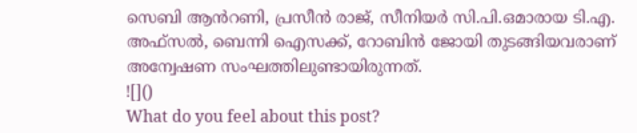സെബി ആൻറണി, പ്രസീൻ രാജ്, സീനിയർ സി.പി.ഒമാരായ ടി.എ. അഫ്സൽ, ബെന്നി ഐസക്ക്, റോബിൻ ജോയി തുടങ്ങിയവരാണ് അന്വേഷണ സംഘത്തിലുണ്ടായിരുന്നത്.
![]()
What do you feel about this post?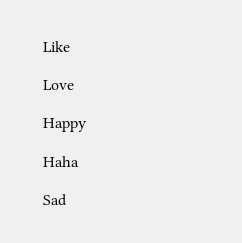Like

Love

Happy

Haha

Sad